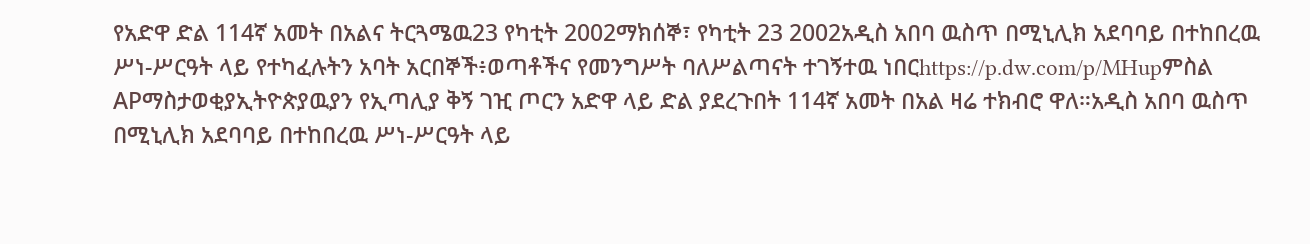የአድዋ ድል 114ኛ አመት በአልና ትርጓሜዉ23 የካቲት 2002ማክሰኞ፣ የካቲት 23 2002አዲስ አበባ ዉስጥ በሚኒሊክ አደባባይ በተከበረዉ ሥነ-ሥርዓት ላይ የተካፈሉትን አባት አርበኞች፥ወጣቶችና የመንግሥት ባለሥልጣናት ተገኝተዉ ነበርhttps://p.dw.com/p/MHupምስል APማስታወቂያኢትዮጵያዉያን የኢጣሊያ ቅኝ ገዢ ጦርን አድዋ ላይ ድል ያደረጉበት 114ኛ አመት በአል ዛሬ ተክብሮ ዋለ።አዲስ አበባ ዉስጥ በሚኒሊክ አደባባይ በተከበረዉ ሥነ-ሥርዓት ላይ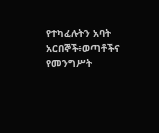የተካፈሉትን አባት አርበኞች፥ወጣቶችና የመንግሥት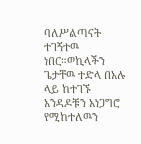ባለሥልጣናት ተገኝተዉ ነበር።ወኪላችን ጌታቸዉ ተድላ በአሉ ላይ ከተገኙ አንዳዶቹን አነጋግሮ የሚከተለዉን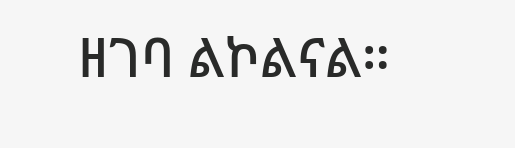ዘገባ ልኮልናል።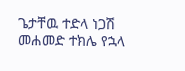ጌታቸዉ ተድላ ነጋሽ መሐመድ ተክሌ የኋላ